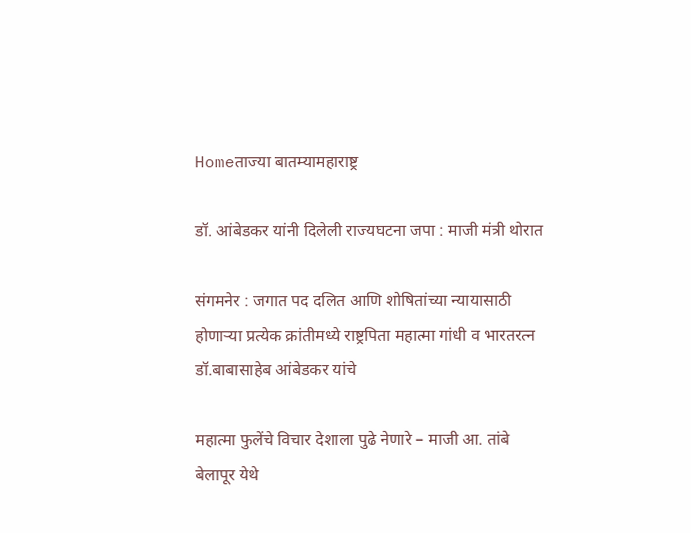Homeताज्या बातम्यामहाराष्ट्र

डॉ. आंबेडकर यांनी दिलेली राज्यघटना जपा : माजी मंत्री थोरात

संगमनेर : जगात पद दलित आणि शोषितांच्या न्यायासाठी होणाऱ्या प्रत्येक क्रांतीमध्ये राष्ट्रपिता महात्मा गांधी व भारतरत्न डॉ.बाबासाहेब आंबेडकर यांचे

महात्मा फुलेंचे विचार देशाला पुढे नेणारे – माजी आ. तांबे
बेलापूर येथे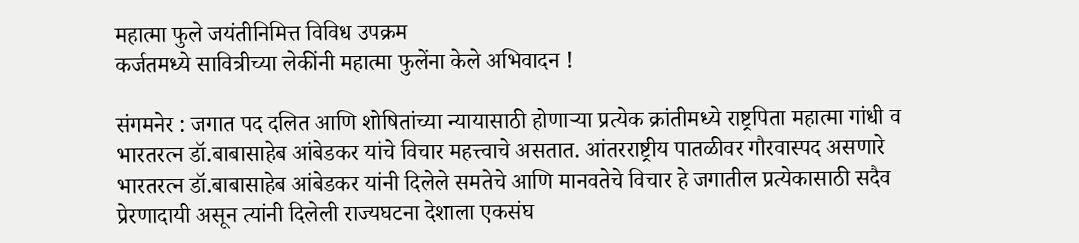महात्मा फुले जयंतीनिमित्त विविध उपक्रम
कर्जतमध्ये सावित्रीच्या लेकींनी महात्मा फुलेंना केले अभिवादन !

संगमनेर : जगात पद दलित आणि शोषितांच्या न्यायासाठी होणाऱ्या प्रत्येक क्रांतीमध्ये राष्ट्रपिता महात्मा गांधी व भारतरत्न डॉ.बाबासाहेब आंबेडकर यांचे विचार महत्त्वाचे असतात. आंतरराष्ट्रीय पातळीवर गौरवास्पद असणारे भारतरत्न डॉ.बाबासाहेब आंबेडकर यांनी दिलेले समतेचे आणि मानवतेचे विचार हे जगातील प्रत्येकासाठी सदैव प्रेरणादायी असून त्यांनी दिलेली राज्यघटना देशाला एकसंघ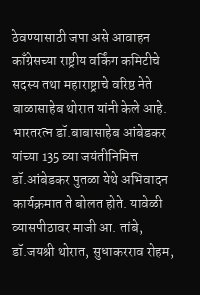ठेवण्यासाठी जपा असे आवाहन काँग्रेसच्या राष्ट्रीय वर्किंग कमिटीचे सदस्य तथा महाराष्ट्राचे वरिष्ठ नेते बाळासाहेब थोरात यांनी केले आहे.
भारतरत्न डॉ.बाबासाहेब आंबेडकर यांच्या 135 व्या जयंतीनिमित्त डॉ.आंबेडकर पुतळा येथे अभिवादन कार्यक्रमात ते बोलत होते. यावेळी व्यासपीठावर माजी आ. तांबे, डॉ.जयश्री थोरात, सुधाकरराव रोहम,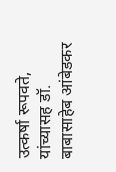उत्कर्षा रूपवते, यांच्यासह डॉ. बाबासाहेब आंबेडकर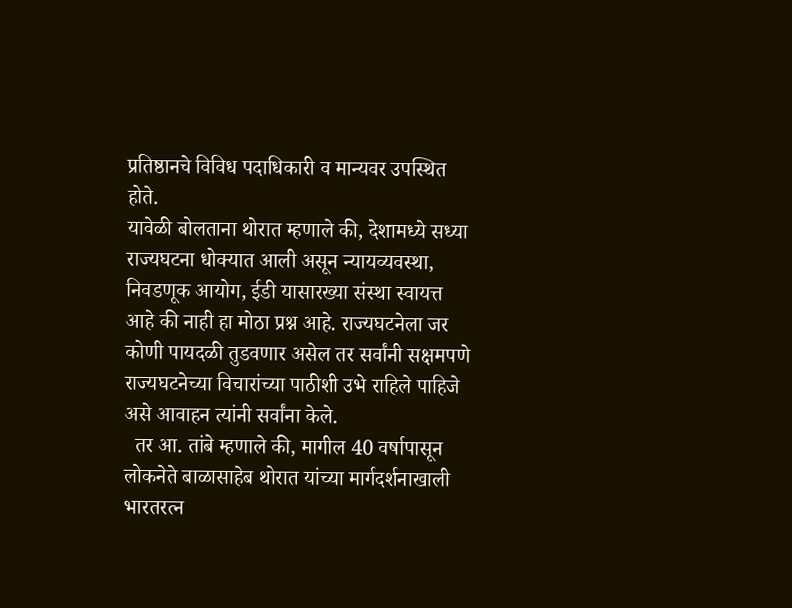प्रतिष्ठानचे विविध पदाधिकारी व मान्यवर उपस्थित होते.
यावेळी बोलताना थोरात म्हणाले की, देशामध्ये सध्या राज्यघटना धोक्यात आली असून न्यायव्यवस्था, निवडणूक आयोग, ईडी यासारख्या संस्था स्वायत्त आहे की नाही हा मोठा प्रश्न आहे. राज्यघटनेला जर कोणी पायदळी तुडवणार असेल तर सर्वांनी सक्षमपणे राज्यघटनेच्या विचारांच्या पाठीशी उभे राहिले पाहिजे असे आवाहन त्यांनी सर्वांना केले.
  तर आ. तांबे म्हणाले की, मागील 40 वर्षापासून लोकनेते बाळासाहेब थोरात यांच्या मार्गदर्शनाखाली भारतरत्न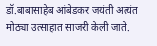डॉ.बाबासाहेब आंबेडकर जयंती अत्यंत मोठ्या उत्साहात साजरी केली जाते.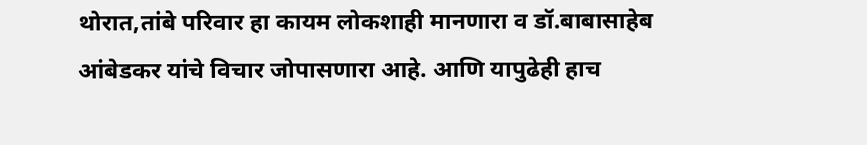थोरात,तांबे परिवार हा कायम लोकशाही मानणारा व डॉ.बाबासाहेब आंबेडकर यांचे विचार जोपासणारा आहे. आणि यापुढेही हाच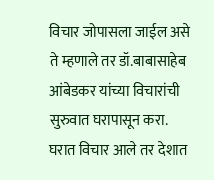विचार जोपासला जाईल असे ते म्हणाले तर डॉ.बाबासाहेब आंबेडकर यांच्या विचारांची सुरुवात घरापासून करा. घरात विचार आले तर देशात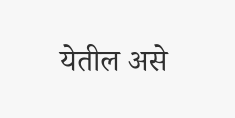येतील असे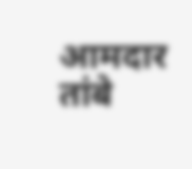आमदार तांबे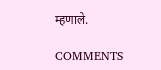म्हणाले.

COMMENTS